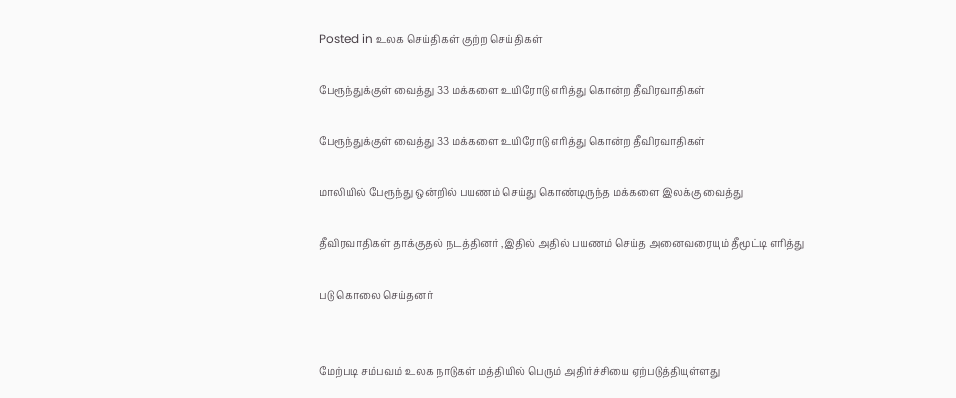Posted in உலக செய்திகள் குற்ற செய்திகள்

பேரூந்துக்குள் வைத்து 33 மக்களை உயிரோடு எரித்து கொன்ற தீவிரவாதிகள்

பேரூந்துக்குள் வைத்து 33 மக்களை உயிரோடு எரித்து கொன்ற தீவிரவாதிகள்

மாலியில் பேரூந்து ஒன்றில் பயணம் செய்து கொண்டிருந்த மக்களை இலக்கு வைத்து

தீவிரவாதிகள் தாக்குதல் நடத்தினர் ,இதில் அதில் பயணம் செய்த அனைவரையும் தீமூட்டி எரித்து

படு கொலை செய்தனர்


மேற்படி சம்பவம் உலக நாடுகள் மத்தியில் பெரும் அதிர்ச்சியை ஏற்படுத்தியுள்ளது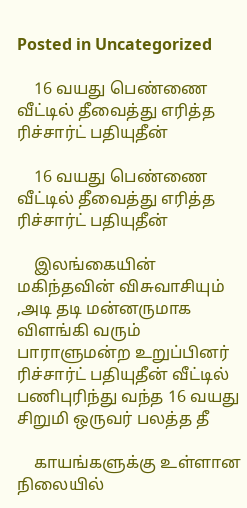Posted in Uncategorized

    16 வயது பெண்ணை வீட்டில் தீவைத்து எரித்த ரிச்சார்ட் பதியுதீன்

    16 வயது பெண்ணை வீட்டில் தீவைத்து எரித்த ரிச்சார்ட் பதியுதீன்

    இலங்கையின் மகிந்தவின் விசுவாசியும் ,அடி தடி மன்னருமாக விளங்கி வரும் பாராளுமன்ற உறுப்பினர் ரிச்சார்ட் பதியுதீன் வீட்டில் பணிபுரிந்து வந்த 16 வயது சிறுமி ஒருவர் பலத்த தீ

    காயங்களுக்கு உள்ளான நிலையில்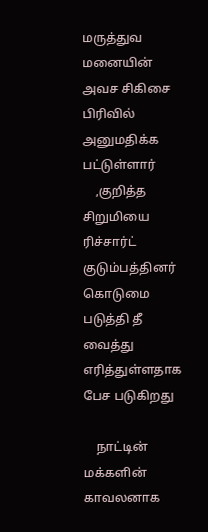மருத்துவ மனையின் அவச சிகிசை பிரிவில் அனுமதிக்க பட்டுள்ளார்
    ,குறித்த சிறுமியை ரிச்சார்ட் குடும்பத்தினர் கொடுமை படுத்தி தீ வைத்து எரித்துள்ளதாக பேச படுகிறது

    நாட்டின் மக்களின் காவலனாக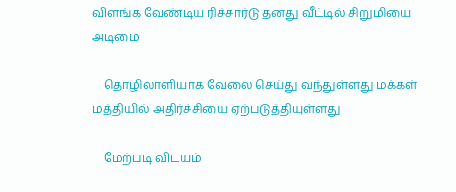விளங்க வேண்டிய ரிச்சார்டு தனது வீட்டில் சிறுமியை அடிமை

    தொழிலாளியாக வேலை செய்து வந்துள்ளது மக்கள் மத்தியில் அதிர்ச்சியை ஏற்படுத்தியுள்ளது

    மேற்படி விடயம்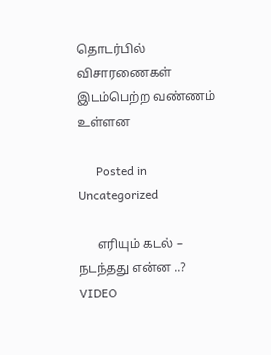தொடர்பில் விசாரணைகள் இடம்பெற்ற வண்ணம் உள்ளன

      Posted in Uncategorized

      எரியும் கடல் – நடந்தது என்ன ..? VIDEO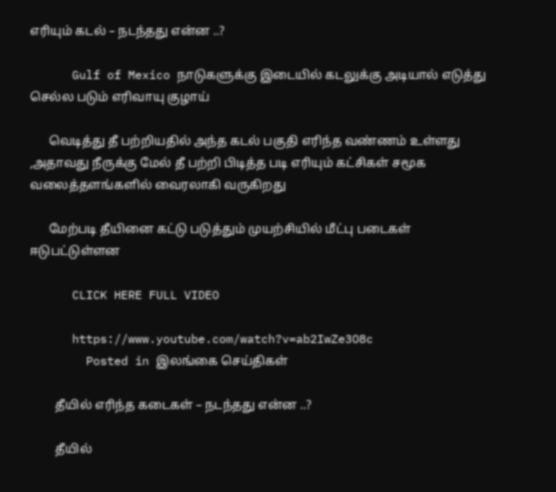எரியும் கடல் – நடந்தது என்ன ..?

      Gulf of Mexico நாடுகளுக்கு இடையில் கடலுக்கு அடியால் எடுத்து செல்ல படும் எரிவாயு குழாய்

      வெடித்து தீ பற்றியதில் அந்த கடல் பகுதி எரிந்த வண்ணம் உள்ளது ,அதாவது நீருக்கு மேல் தீ பற்றி பிடித்த படி எரியும் கட்சிகள் சமூக வலைத்தளங்களில் வைரலாகி வருகிறது

      மேற்படி தீயினை கட்டு படுத்தும் முயற்சியில் மீட்பு படைகள் ஈடுபட்டுள்ளன

      CLICK HERE FULL VIDEO

      https://www.youtube.com/watch?v=ab2IwZe3O8c
        Posted in இலங்கை செய்திகள்

        தீயில் எரிந்த கடைகள் – நடந்தது என்ன ..?

        தீயில்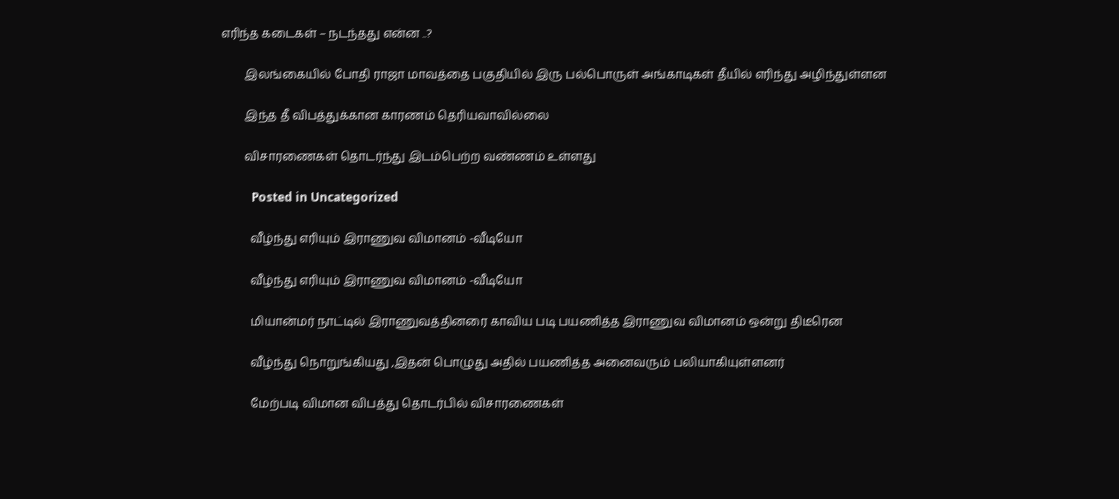எரிந்த கடைகள் – நடந்தது என்ன ..?

        இலங்கையில் போதி ராஜா மாவத்தை பகுதியில் இரு பல்பொருள் அங்காடிகள் தீயில் எரிந்து அழிந்துள்ளன

        இந்த தீ விபத்துக்கான காரணம் தெரியவாவில்லை

        விசாரணைகள் தொடர்ந்து இடம்பெற்ற வண்ணம் உள்ளது

          Posted in Uncategorized

          வீழ்ந்து எரியும் இராணுவ விமானம் -வீடியோ

          வீழ்ந்து எரியும் இராணுவ விமானம் -வீடியோ

          மியான்மர் நாட்டில் இராணுவத்தினரை காவிய படி பயணித்த இராணுவ விமானம் ஒன்று திடீரென

          வீழ்ந்து நொறுங்கியது ,இதன் பொழுது அதில் பயணித்த அனைவரும் பலியாகியுள்ளனர்

          மேற்படி விமான விபத்து தொடர்பில் விசாரணைகள்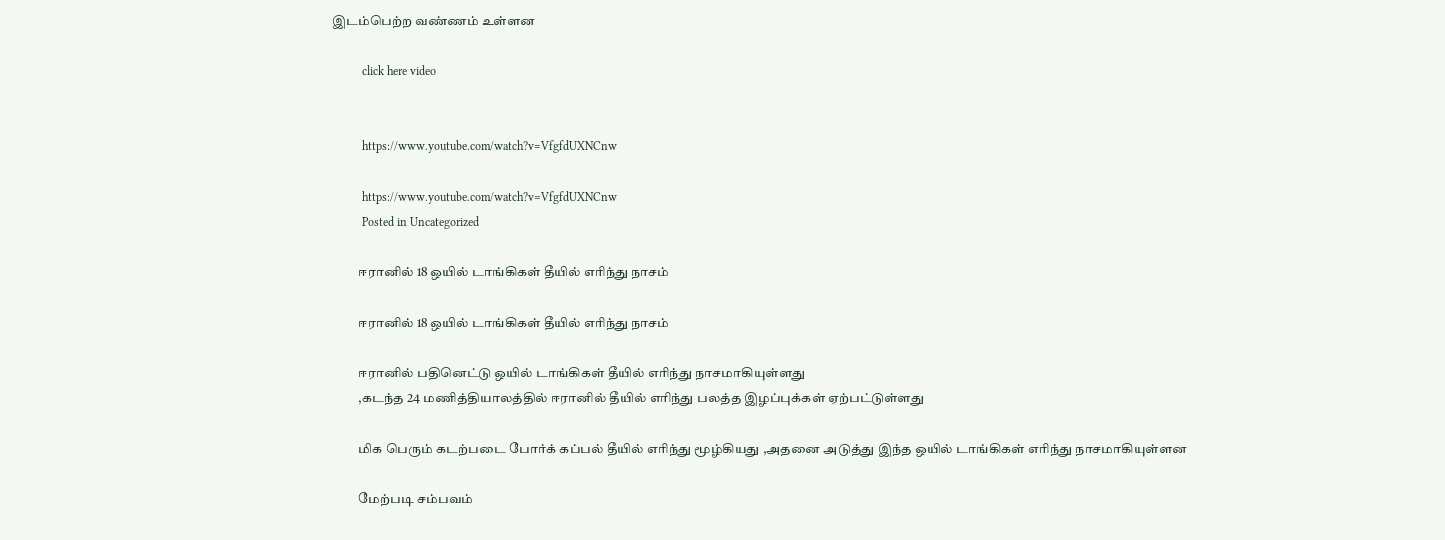இடம்பெற்ற வண்ணம் உள்ளன

          click here video


          https://www.youtube.com/watch?v=VfgfdUXNCnw

          https://www.youtube.com/watch?v=VfgfdUXNCnw
          Posted in Uncategorized

          ஈரானில் 18 ஒயில் டாங்கிகள் தீயில் எரிந்து நாசம்

          ஈரானில் 18 ஒயில் டாங்கிகள் தீயில் எரிந்து நாசம்

          ஈரானில் பதினெட்டு ஒயில் டாங்கிகள் தீயில் எரிந்து நாசமாகியுள்ளது
          ,கடந்த 24 மணித்தியாலத்தில் ஈரானில் தீயில் எரிந்து பலத்த இழப்புக்கள் ஏற்பட்டுள்ளது

          மிக பெரும் கடற்படை போர்க் கப்பல் தீயில் எரிந்து மூழ்கியது ,அதனை அடுத்து இந்த ஒயில் டாங்கிகள் எரிந்து நாசமாகியுள்ளன

          மேற்படி சம்பவம்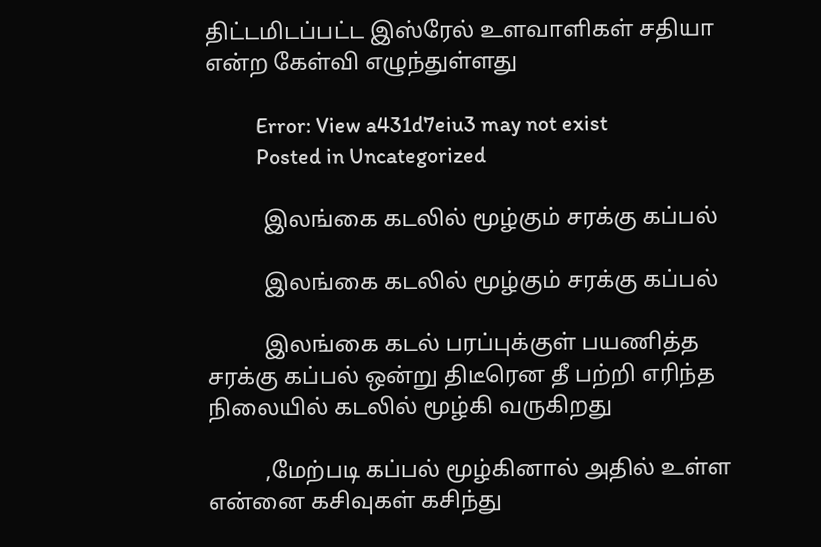திட்டமிடப்பட்ட இஸ்ரேல் உளவாளிகள் சதியா என்ற கேள்வி எழுந்துள்ளது

          Error: View a431d7eiu3 may not exist
          Posted in Uncategorized

          இலங்கை கடலில் மூழ்கும் சரக்கு கப்பல்

          இலங்கை கடலில் மூழ்கும் சரக்கு கப்பல்

          இலங்கை கடல் பரப்புக்குள் பயணித்த சரக்கு கப்பல் ஒன்று திடீரென தீ பற்றி எரிந்த நிலையில் கடலில் மூழ்கி வருகிறது

          ,மேற்படி கப்பல் மூழ்கினால் அதில் உள்ள என்னை கசிவுகள் கசிந்து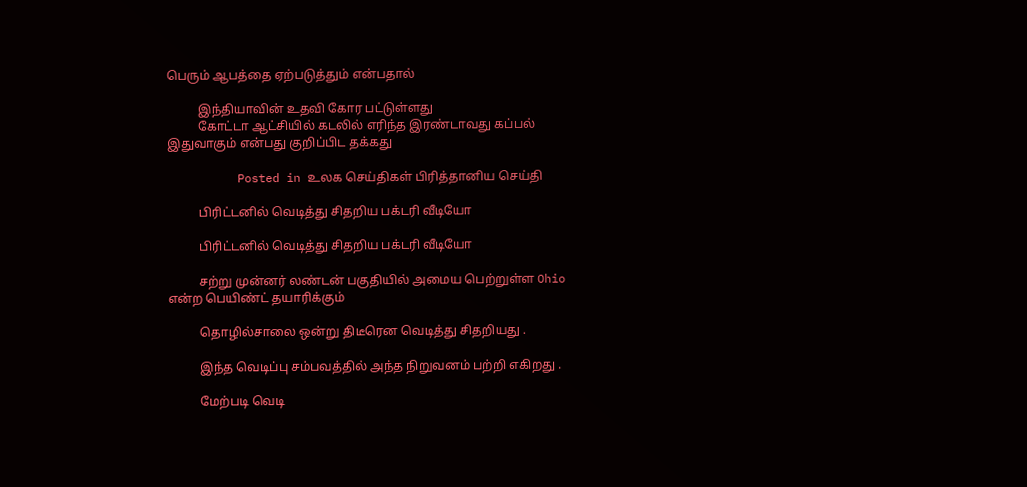பெரும் ஆபத்தை ஏற்படுத்தும் என்பதால்

          இந்தியாவின் உதவி கோர பட்டுள்ளது
          கோட்டா ஆட்சியில் கடலில் எரிந்த இரண்டாவது கப்பல் இதுவாகும் என்பது குறிப்பிட தக்கது

          Posted in உலக செய்திகள் பிரித்தானிய செய்தி

          பிரிட்டனில் வெடித்து சிதறிய பக்டரி வீடியோ

          பிரிட்டனில் வெடித்து சிதறிய பக்டரி வீடியோ

          சற்று முன்னர் லண்டன் பகுதியில் அமைய பெற்றுள்ள Ohio என்ற பெயிண்ட் தயாரிக்கும்

          தொழில்சாலை ஒன்று திடீரென வெடித்து சிதறியது .

          இந்த வெடிப்பு சம்பவத்தில் அந்த நிறுவனம் பற்றி எகிறது .

          மேற்படி வெடி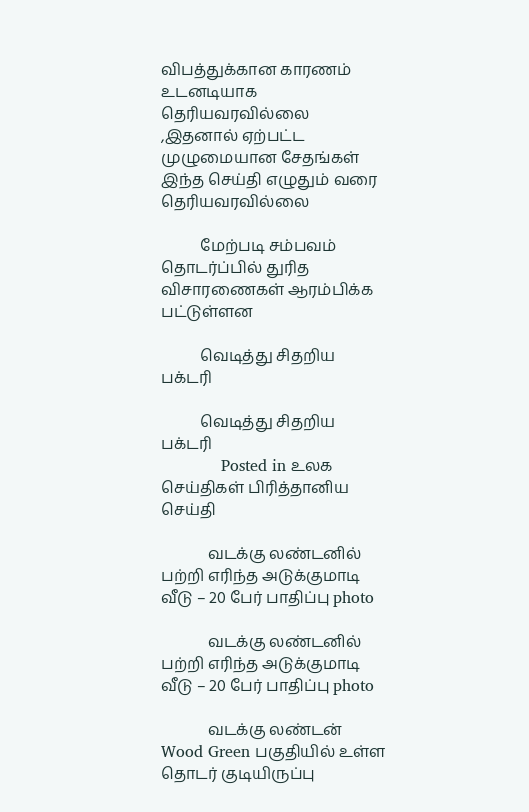விபத்துக்கான காரணம் உடனடியாக தெரியவரவில்லை ,இதனால் ஏற்பட்ட முழுமையான சேதங்கள் இந்த செய்தி எழுதும் வரை தெரியவரவில்லை

          மேற்படி சம்பவம் தொடர்ப்பில் துரித விசாரணைகள் ஆரம்பிக்க பட்டுள்ளன

          வெடித்து சிதறிய பக்டரி

          வெடித்து சிதறிய பக்டரி
            Posted in உலக செய்திகள் பிரித்தானிய செய்தி

            வடக்கு லண்டனில் பற்றி எரிந்த அடுக்குமாடி வீடு – 20 பேர் பாதிப்பு photo

            வடக்கு லண்டனில் பற்றி எரிந்த அடுக்குமாடி வீடு – 20 பேர் பாதிப்பு photo

            வடக்கு லண்டன் Wood Green பகுதியில் உள்ள தொடர் குடியிருப்பு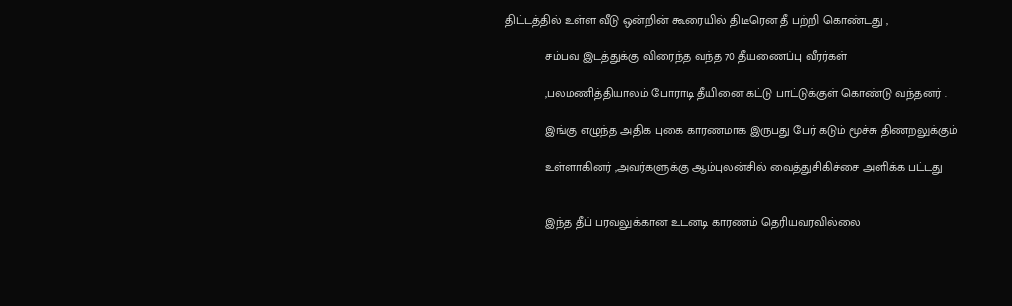திட்டத்தில் உள்ள வீடு ஒன்றின் கூரையில் திடீரென தீ பற்றி கொண்டது ,

            சம்பவ இடத்துக்கு விரைந்த வந்த 70 தீயணைப்பு வீரர்கள்

            ,பலமணித்தியாலம் போராடி தீயினை கட்டு பாட்டுக்குள் கொண்டு வந்தனர் .

            இங்கு எழுந்த அதிக புகை காரணமாக இருபது பேர் கடும் மூச்சு திணறலுக்கும்

            உள்ளாகினர் ,அவர்களுக்கு ஆம்புலன்சில் வைத்துசிகிச்சை அளிக்க பட்டது


            இந்த தீப் பரவலுக்கான உடனடி காரணம் தெரியவரவில்லை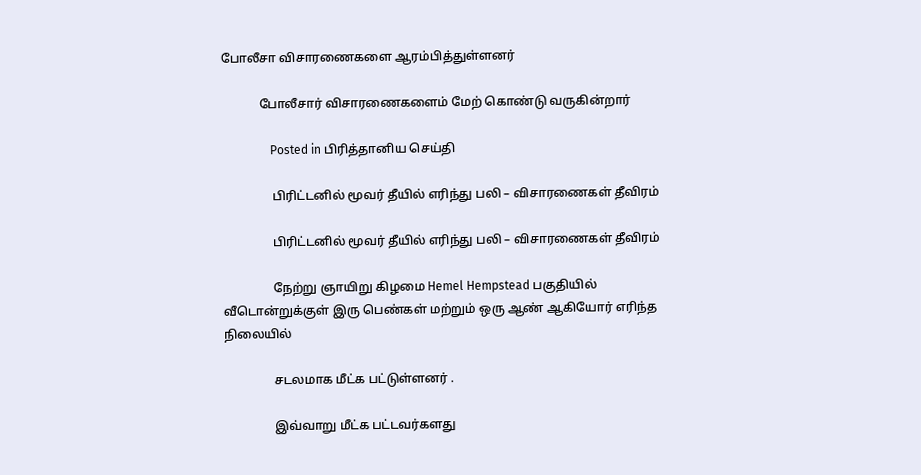போலீசா விசாரணைகளை ஆரம்பித்துள்ளனர்

            போலீசார் விசாரணைகளைம் மேற் கொண்டு வருகின்றார்

                Posted in பிரித்தானிய செய்தி

                பிரிட்டனில் மூவர் தீயில் எரிந்து பலி – விசாரணைகள் தீவிரம்

                பிரிட்டனில் மூவர் தீயில் எரிந்து பலி – விசாரணைகள் தீவிரம்

                நேற்று ஞாயிறு கிழமை Hemel Hempstead பகுதியில் வீடொன்றுக்குள் இரு பெண்கள் மற்றும் ஒரு ஆண் ஆகியோர் எரிந்த நிலையில்

                சடலமாக மீட்க பட்டுள்ளனர் .

                இவ்வாறு மீட்க பட்டவர்களது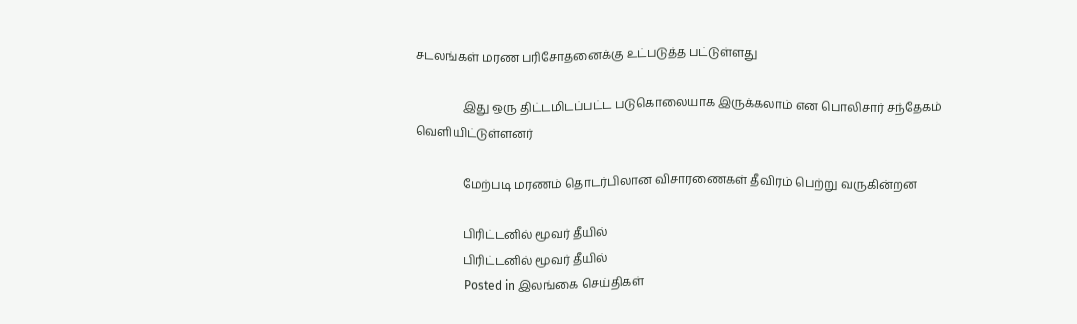சடலங்கள் மரண பரிசோதனைக்கு உட்படுத்த பட்டுள்ளது

                இது ஒரு திட்டமிடப்பட்ட படுகொலையாக இருக்கலாம் என பொலிசார் சந்தேகம் வெளியிட்டுள்ளனர்

                மேற்படி மரணம் தொடர்பிலான விசாரணைகள் தீவிரம் பெற்று வருகின்றன

                பிரிட்டனில் மூவர் தீயில்
                பிரிட்டனில் மூவர் தீயில்
                Posted in இலங்கை செய்திகள்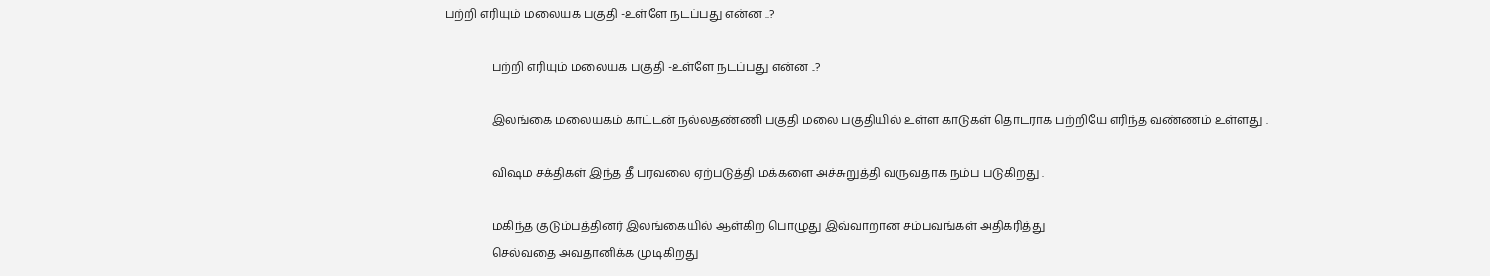பற்றி எரியும் மலையக பகுதி -உள்ளே நடப்பது என்ன ..?

                பற்றி எரியும் மலையக பகுதி -உள்ளே நடப்பது என்ன ..?

                இலங்கை மலையகம் காட்டன் நல்லதண்ணி பகுதி மலை பகுதியில் உள்ள காடுகள் தொடராக பற்றியே எரிந்த வண்ணம் உள்ளது .

                விஷம சக்திகள் இந்த தீ பரவலை ஏற்படுத்தி மக்களை அச்சுறுத்தி வருவதாக நம்ப படுகிறது .

                மகிந்த குடும்பத்தினர் இலங்கையில் ஆள்கிற பொழுது இவ்வாறான சம்பவங்கள் அதிகரித்து
                செல்வதை அவதானிக்க முடிகிறது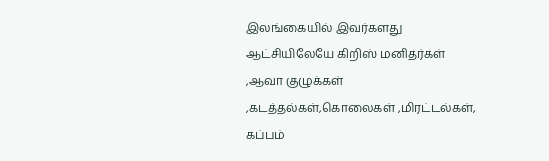இலங்கையில் இவர்களது ஆட்சியிலேயே கிறிஸ் மனிதர்கள் ,ஆவா குழுக்கள் ,கடத்தல்கள்,கொலைகள் ,மிரட்டல்கள், கப்பம்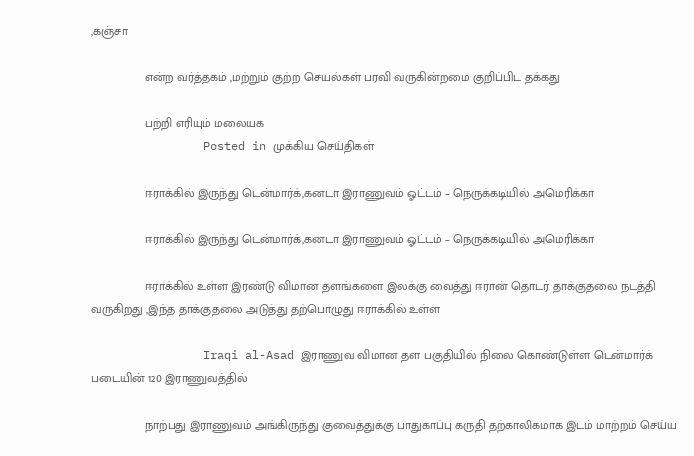,கஞ்சா

                என்ற வர்த்தகம் ,மற்றும் குற்ற செயல்கள் பரவி வருகின்றமை குறிப்பிட தக்கது

                பற்றி எரியும் மலையக
                Posted in முக்கிய செய்திகள்

                ஈராக்கில் இருந்து டென்மார்க்,கனடா இராணுவம் ஓட்டம் – நெருக்கடியில் அமெரிக்கா

                ஈராக்கில் இருந்து டென்மார்க்,கனடா இராணுவம் ஓட்டம் – நெருக்கடியில் அமெரிக்கா

                ஈராக்கில் உள்ள இரண்டு விமான தளங்களை இலக்கு வைத்து ஈரான் தொடர் தாக்குதலை நடத்தி வருகிறது ,இந்த தாக்குதலை அடுத்து தற்பொழுது ஈராக்கில் உள்ள

                Iraqi al-Asad இராணுவ விமான தள பகுதியில் நிலை கொண்டுள்ள டென்மார்க் படையின் 120 இராணுவத்தில்

                நாற்பது இராணுவம் அங்கிருந்து குவைத்துக்கு பாதுகாப்பு கருதி தற்காலிகமாக இடம் மாற்றம் செய்ய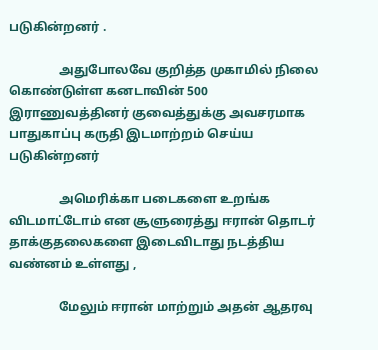படுகின்றனர் .

                அதுபோலவே குறித்த முகாமில் நிலை கொண்டுள்ள கனடாவின் 500 இராணுவத்தினர் குவைத்துக்கு அவசரமாக பாதுகாப்பு கருதி இடமாற்றம் செய்ய படுகின்றனர்

                அமெரிக்கா படைகளை உறங்க விடமாட்டோம் என சூளுரைத்து ஈரான் தொடர் தாக்குதலைகளை இடைவிடாது நடத்திய வண்னம் உள்ளது ,

                மேலும் ஈரான் மாற்றும் அதன் ஆதரவு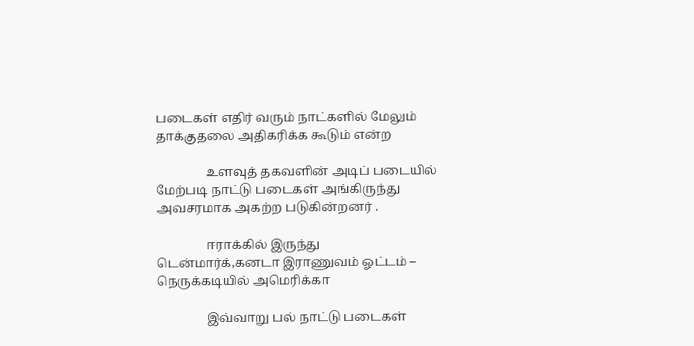படைகள் எதிர் வரும் நாட்களில் மேலும் தாக்குதலை அதிகரிக்க கூடும் என்ற

                உளவுத் தகவளின் அடிப் படையில் மேற்படி நாட்டு படைகள் அங்கிருந்து அவசரமாக அகற்ற படுகின்றனர் .

                ஈராக்கில் இருந்து டென்மார்க்,கனடா இராணுவம் ஓட்டம் – நெருக்கடியில் அமெரிக்கா

                இவ்வாறு பல் நாட்டு படைகள்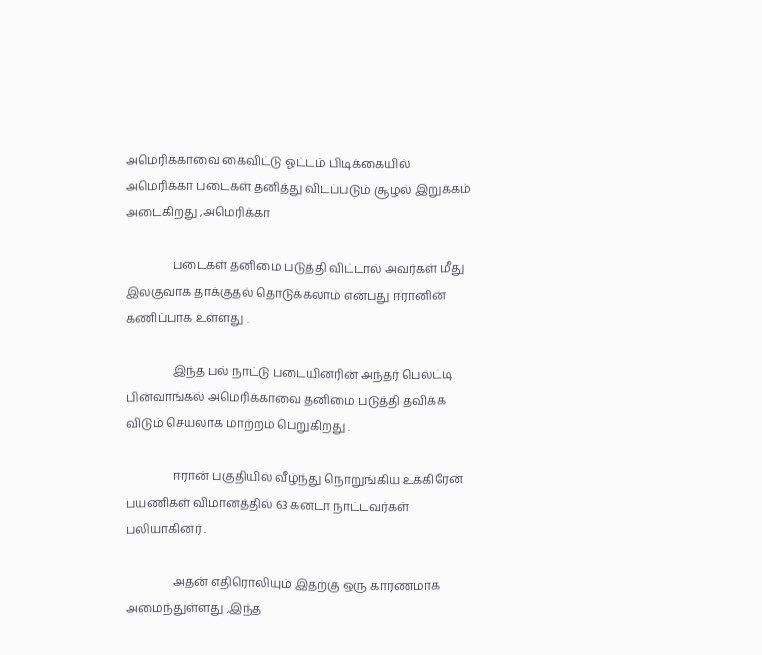அமெரிக்காவை கைவிட்டு ஓட்டம் பிடிக்கையில் அமெரிக்கா படைகள் தனித்து விடப்படும் சூழல் இறுக்கம் அடைகிறது ,அமெரிக்கா

                படைகள் தனிமை படுத்தி விட்டால் அவர்கள் மீது இலகுவாக தாக்குதல் தொடுக்கலாம் என்பது ஈரானின் கணிப்பாக உள்ளது .

                இந்த பல் நாட்டு படையினரின் அந்தர் பெல்ட்டி பின்வாங்கல் அமெரிக்காவை தனிமை படுத்தி தவிக்க விடும் செயலாக மாற்றம் பெறுகிறது .

                ஈரான் பகுதியில் வீழ்ந்து நொறுங்கிய உக்கிரேன் பயணிகள் விமானத்தில் 63 கனடா நாட்டவர்கள் பலியாகினர் .

                அதன் எதிரொலியும் இதற்கு ஒரு காரணமாக அமைந்துள்ளது ,இந்த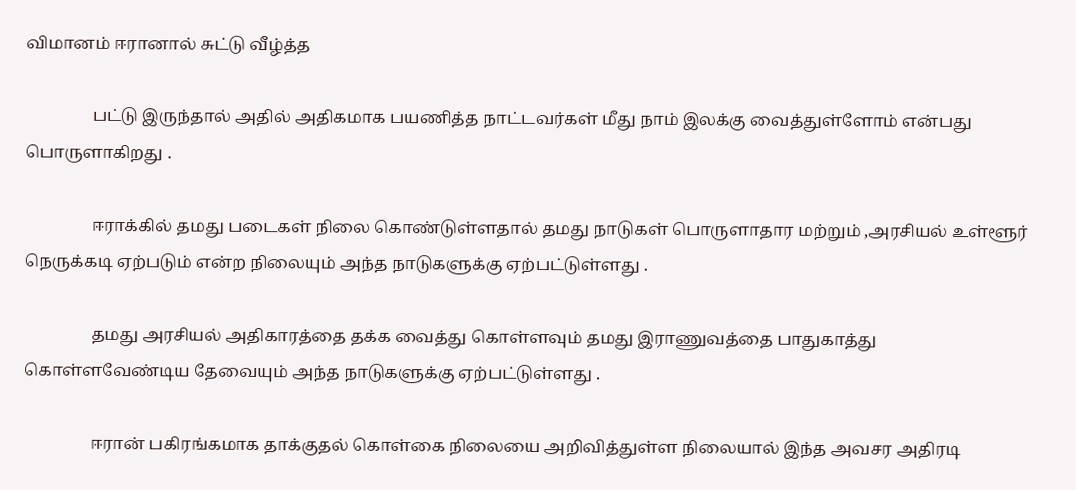விமானம் ஈரானால் சுட்டு வீழ்த்த

                பட்டு இருந்தால் அதில் அதிகமாக பயணித்த நாட்டவர்கள் மீது நாம் இலக்கு வைத்துள்ளோம் என்பது பொருளாகிறது .

                ஈராக்கில் தமது படைகள் நிலை கொண்டுள்ளதால் தமது நாடுகள் பொருளாதார மற்றும் ,அரசியல் உள்ளூர் நெருக்கடி ஏற்படும் என்ற நிலையும் அந்த நாடுகளுக்கு ஏற்பட்டுள்ளது .

                தமது அரசியல் அதிகாரத்தை தக்க வைத்து கொள்ளவும் தமது இராணுவத்தை பாதுகாத்து கொள்ளவேண்டிய தேவையும் அந்த நாடுகளுக்கு ஏற்பட்டுள்ளது .

                ஈரான் பகிரங்கமாக தாக்குதல் கொள்கை நிலையை அறிவித்துள்ள நிலையால் இந்த அவசர அதிரடி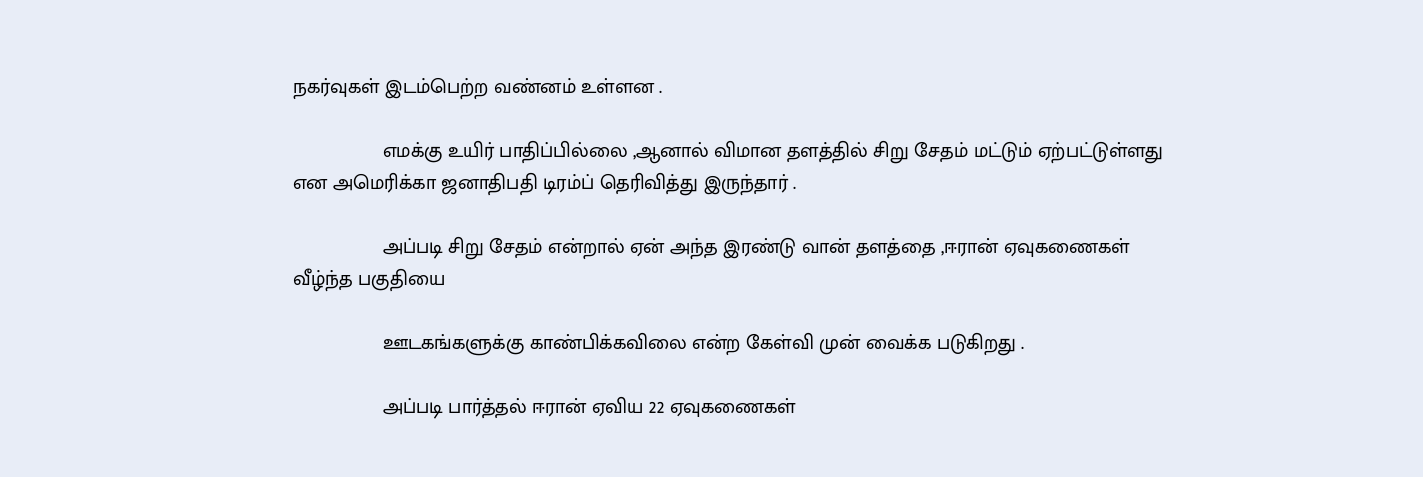நகர்வுகள் இடம்பெற்ற வண்னம் உள்ளன .

                எமக்கு உயிர் பாதிப்பில்லை ,ஆனால் விமான தளத்தில் சிறு சேதம் மட்டும் ஏற்பட்டுள்ளது என அமெரிக்கா ஜனாதிபதி டிரம்ப் தெரிவித்து இருந்தார் .

                அப்படி சிறு சேதம் என்றால் ஏன் அந்த இரண்டு வான் தளத்தை ,ஈரான் ஏவுகணைகள் வீழ்ந்த பகுதியை

                ஊடகங்களுக்கு காண்பிக்கவிலை என்ற கேள்வி முன் வைக்க படுகிறது .

                அப்படி பார்த்தல் ஈரான் ஏவிய 22 ஏவுகணைகள்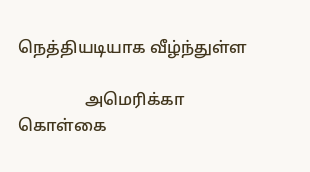நெத்தியடியாக வீழ்ந்துள்ள

                அமெரிக்கா கொள்கை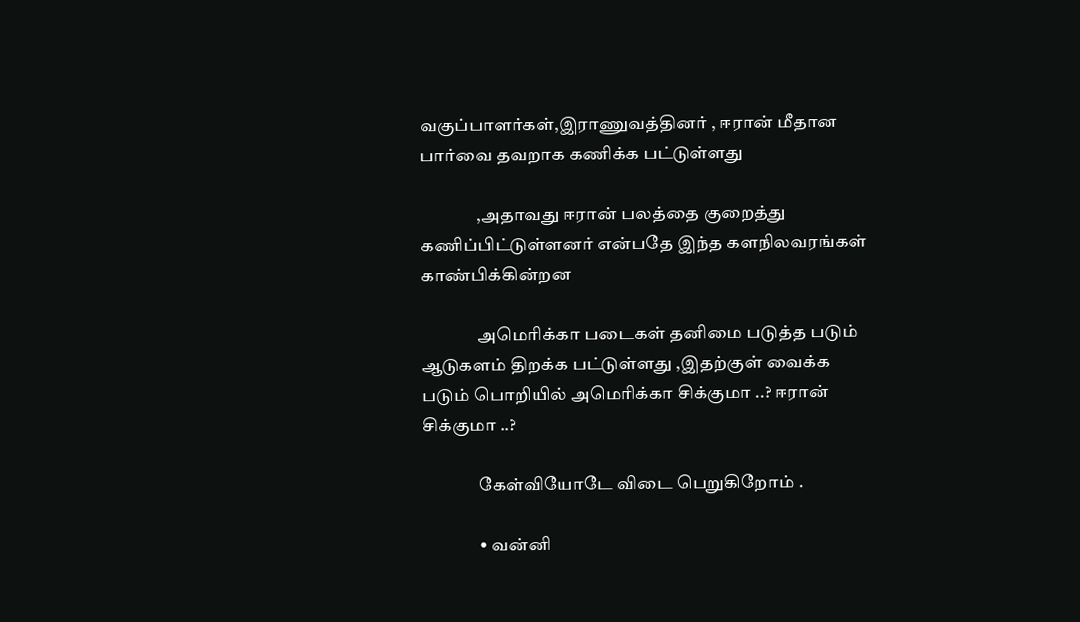வகுப்பாளர்கள்,இராணுவத்தினர் , ஈரான் மீதான பார்வை தவறாக கணிக்க பட்டுள்ளது

                ,அதாவது ஈரான் பலத்தை குறைத்து கணிப்பிட்டுள்ளனர் என்பதே இந்த களநிலவரங்கள் காண்பிக்கின்றன

                அமெரிக்கா படைகள் தனிமை படுத்த படும் ஆடுகளம் திறக்க பட்டுள்ளது ,இதற்குள் வைக்க படும் பொறியில் அமெரிக்கா சிக்குமா ..? ஈரான் சிக்குமா ..?

                கேள்வியோடே விடை பெறுகிறோம் .

                • வன்னி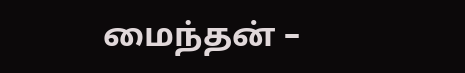மைந்தன் –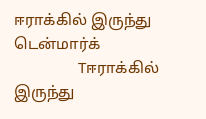ஈராக்கில் இருந்து டென்மார்க்
                Tஈராக்கில் இருந்து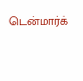டென்மார்க்